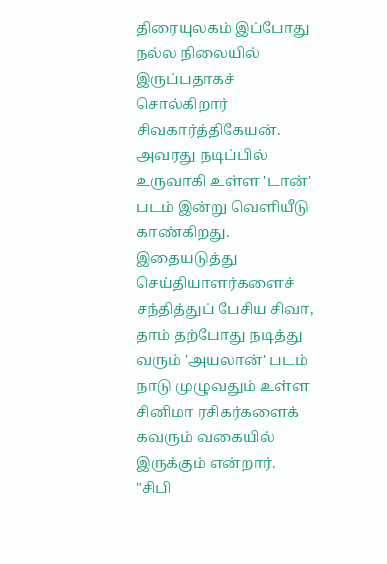திரையுலகம் இப்போது நல்ல நிலையில் இருப்பதாகச் சொல்கிறார் சிவகார்த்திகேயன். அவரது நடிப்பில் உருவாகி உள்ள 'டான்' படம் இன்று வெளியீடு காண்கிறது.
இதையடுத்து செய்தியாளர்களைச் சந்தித்துப் பேசிய சிவா, தாம் தற்போது நடித்து வரும் 'அயலான்' படம் நாடு முழுவதும் உள்ள சினிமா ரசிகர்களைக் கவரும் வகையில் இருக்கும் என்றார்.
"சிபி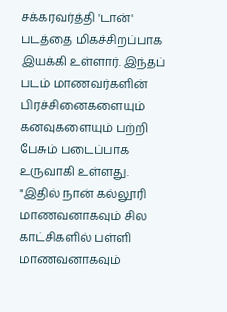சக்கரவர்த்தி 'டான்' படத்தை மிகச்சிறப்பாக இயக்கி உள்ளார். இந்தப் படம் மாணவர்களின் பிரச்சினைகளையும் கனவுகளையும் பற்றி பேசும் படைப்பாக உருவாகி உள்ளது.
"இதில் நான் கல்லூரி மாணவனாகவும் சில காட்சிகளில் பள்ளி மாணவனாகவும்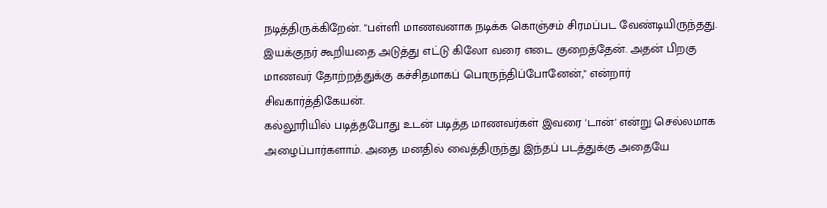நடித்திருக்கிறேன். "பள்ளி மாணவனாக நடிக்க கொஞ்சம் சிரமப்பட வேண்டியிருந்தது. இயக்குநர் கூறியதை அடுத்து எட்டு கிலோ வரை எடை குறைத்தேன். அதன் பிறகு மாணவர் தோற்றத்துக்கு கச்சிதமாகப் பொருந்திப்போனேன்," என்றார் சிவகார்த்திகேயன்.
கல்லூரியில் படித்தபோது உடன் படித்த மாணவர்கள் இவரை 'டான்' என்று செல்லமாக அழைப்பார்களாம். அதை மனதில் வைத்திருந்து இந்தப் படத்துக்கு அதையே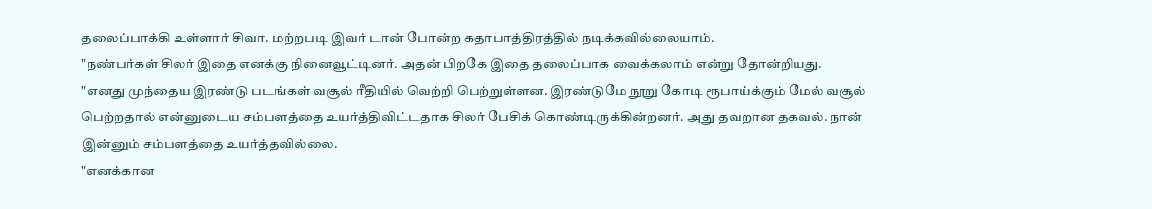தலைப்பாக்கி உள்ளார் சிவா. மற்றபடி இவர் டான் போன்ற கதாபாத்திரத்தில் நடிக்கவில்லையாம்.
"நண்பர்கள் சிலர் இதை எனக்கு நினைவூட்டினர். அதன் பிறகே இதை தலைப்பாக வைக்கலாம் என்று தோன்றியது.
"எனது முந்தைய இரண்டு படங்கள் வசூல் ரீதியில் வெற்றி பெற்றுள்ளன. இரண்டுமே நூறு கோடி ரூபாய்க்கும் மேல் வசூல் பெற்றதால் என்னுடைய சம்பளத்தை உயர்த்திவிட்டதாக சிலர் பேசிக் கொண்டிருக்கின்றனர். அது தவறான தகவல். நான் இன்னும் சம்பளத்தை உயர்த்தவில்லை.
"எனக்கான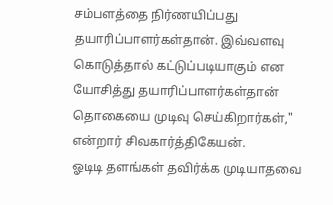சம்பளத்தை நிர்ணயிப்பது தயாரிப்பாளர்கள்தான். இவ்வளவு கொடுத்தால் கட்டுப்படியாகும் என யோசித்து தயாரிப்பாளர்கள்தான் தொகையை முடிவு செய்கிறார்கள்," என்றார் சிவகார்த்திகேயன்.
ஓடிடி தளங்கள் தவிர்க்க முடியாதவை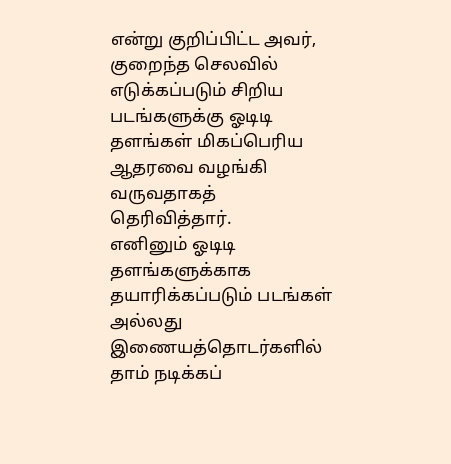என்று குறிப்பிட்ட அவர், குறைந்த செலவில் எடுக்கப்படும் சிறிய படங்களுக்கு ஓடிடி தளங்கள் மிகப்பெரிய ஆதரவை வழங்கி வருவதாகத் தெரிவித்தார்.
எனினும் ஓடிடி தளங்களுக்காக தயாரிக்கப்படும் படங்கள் அல்லது இணையத்தொடர்களில் தாம் நடிக்கப்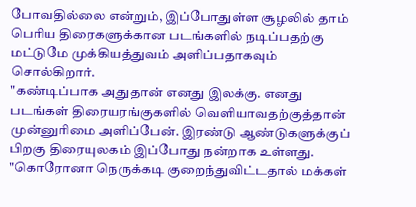போவதில்லை என்றும், இப்போதுள்ள சூழலில் தாம் பெரிய திரைகளுக்கான படங்களில் நடிப்பதற்கு மட்டுமே முக்கியத்துவம் அளிப்பதாகவும் சொல்கிறார்.
"கண்டிப்பாக அதுதான் எனது இலக்கு. எனது படங்கள் திரையரங்குகளில் வெளியாவதற்குத்தான் முன்னுரிமை அளிப்பேன். இரண்டு ஆண்டுகளுக்குப் பிறகு திரையுலகம் இப்போது நன்றாக உள்ளது.
"கொரோனா நெருக்கடி குறைந்துவிட்டதால் மக்கள்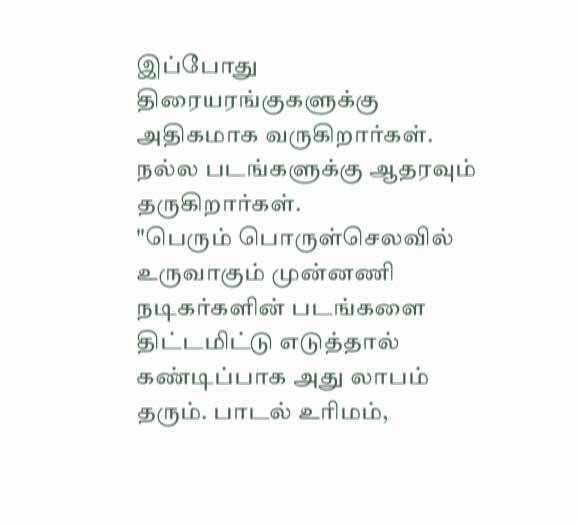இப்போது திரையரங்குகளுக்கு அதிகமாக வருகிறார்கள். நல்ல படங்களுக்கு ஆதரவும் தருகிறார்கள்.
"பெரும் பொருள்செலவில் உருவாகும் முன்னணி நடிகர்களின் படங்களை திட்டமிட்டு எடுத்தால் கண்டிப்பாக அது லாபம் தரும். பாடல் உரிமம்,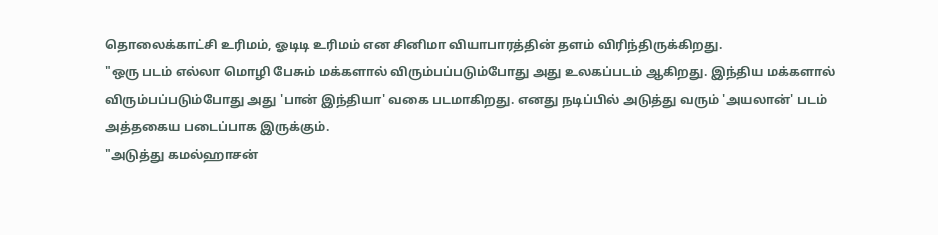தொலைக்காட்சி உரிமம், ஓடிடி உரிமம் என சினிமா வியாபாரத்தின் தளம் விரிந்திருக்கிறது.
"ஒரு படம் எல்லா மொழி பேசும் மக்களால் விரும்பப்படும்போது அது உலகப்படம் ஆகிறது. இந்திய மக்களால் விரும்பப்படும்போது அது 'பான் இந்தியா' வகை படமாகிறது. எனது நடிப்பில் அடுத்து வரும் 'அயலான்' படம் அத்தகைய படைப்பாக இருக்கும்.
"அடுத்து கமல்ஹாசன்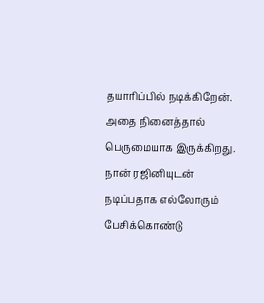தயாரிப்பில் நடிக்கிறேன். அதை நினைத்தால் பெருமையாக இருக்கிறது. நான் ரஜினியுடன் நடிப்பதாக எல்லோரும் பேசிக்கொண்டு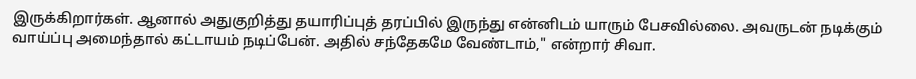இருக்கிறார்கள். ஆனால் அதுகுறித்து தயாரிப்புத் தரப்பில் இருந்து என்னிடம் யாரும் பேசவில்லை. அவருடன் நடிக்கும் வாய்ப்பு அமைந்தால் கட்டாயம் நடிப்பேன். அதில் சந்தேகமே வேண்டாம்," என்றார் சிவா.